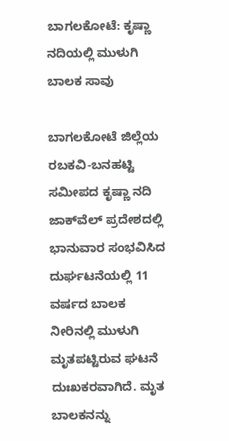ಬಾಗಲಕೋಟೆ: ಕೃಷ್ಣಾ ನದಿಯಲ್ಲಿ ಮುಳುಗಿ ಬಾಲಕ ಸಾವು

ಬಾಗಲಕೋಟೆ ಜಿಲ್ಲೆಯ ರಬಕವಿ-ಬನಹಟ್ಟಿ ಸಮೀಪದ ಕೃಷ್ಣಾ ನದಿ ಜಾಕ್‌ವೆಲ್ ಪ್ರದೇಶದಲ್ಲಿ ಭಾನುವಾರ ಸಂಭವಿಸಿದ ದುರ್ಘಟನೆಯಲ್ಲಿ 11 ವರ್ಷದ ಬಾಲಕ ನೀರಿನಲ್ಲಿ ಮುಳುಗಿ ಮೃತಪಟ್ಟಿರುವ ಘಟನೆ ದುಃಖಕರವಾಗಿದೆ. ಮೃತ ಬಾಲಕನನ್ನು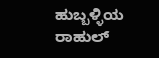ಹುಬ್ಬಳ್ಳಿಯ ರಾಹುಲ್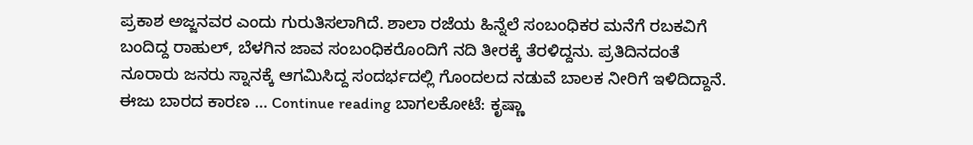ಪ್ರಕಾಶ ಅಜ್ಜನವರ ಎಂದು ಗುರುತಿಸಲಾಗಿದೆ. ಶಾಲಾ ರಜೆಯ ಹಿನ್ನೆಲೆ ಸಂಬಂಧಿಕರ ಮನೆಗೆ ರಬಕವಿಗೆ ಬಂದಿದ್ದ ರಾಹುಲ್, ಬೆಳಗಿನ ಜಾವ ಸಂಬಂಧಿಕರೊಂದಿಗೆ ನದಿ ತೀರಕ್ಕೆ ತೆರಳಿದ್ದನು. ಪ್ರತಿದಿನದಂತೆ ನೂರಾರು ಜನರು ಸ್ನಾನಕ್ಕೆ ಆಗಮಿಸಿದ್ದ ಸಂದರ್ಭದಲ್ಲಿ ಗೊಂದಲದ ನಡುವೆ ಬಾಲಕ ನೀರಿಗೆ ಇಳಿದಿದ್ದಾನೆ. ಈಜು ಬಾರದ ಕಾರಣ … Continue reading ಬಾಗಲಕೋಟೆ: ಕೃಷ್ಣಾ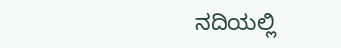ನದಿಯಲ್ಲಿ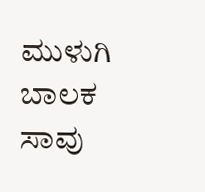ಮುಳುಗಿ ಬಾಲಕ ಸಾವು